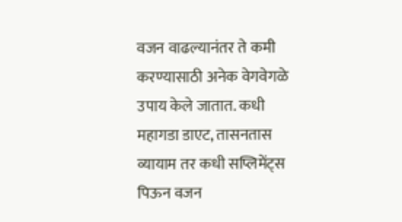वजन वाढल्यानंतर ते कमी करण्यासाठी अनेक वेगवेगळे उपाय केले जातात. कधी महागडा डाएट, तासनतास व्यायाम तर कधी सप्लिमेंट्स पिऊन वजन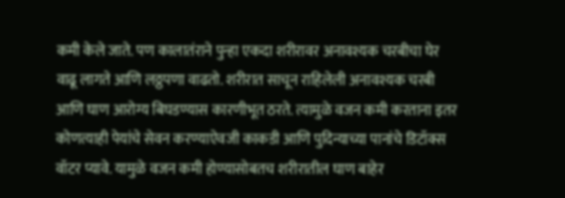कमी केले जाते. पण कालातंराने पुन्हा एकदा शरीरावर अनावश्यक चरबीचा घेर वाढू लागते आणि लठ्ठपणा वाढतो. शरीरात साचून राहिलेली अनावश्यक चरबी आणि घाण आरोग्य बिघडण्यास कारणीभूत ठरते. त्यामुळे वजन कमी करताना इतर कोणत्याही पेयांचे सेवन करण्याऐवजी काकडी आणि पुदिन्याच्या पानांचे डिटॉक्स वॉटर प्यावे. यामुळे वजन कमी होण्यासोबतच शरीरातील घाण बाहेर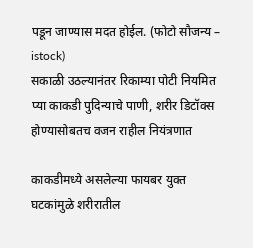पडून जाण्यास मदत होईल. (फोटो सौजन्य – istock)
सकाळी उठल्यानंतर रिकाम्या पोटी नियमित प्या काकडी पुदिन्याचे पाणी, शरीर डिटॉक्स होण्यासोबतच वजन राहील नियंत्रणात

काकडीमध्ये असलेल्या फायबर युक्त घटकांमुळे शरीरातील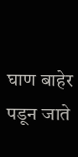घाण बाहेर पडून जाते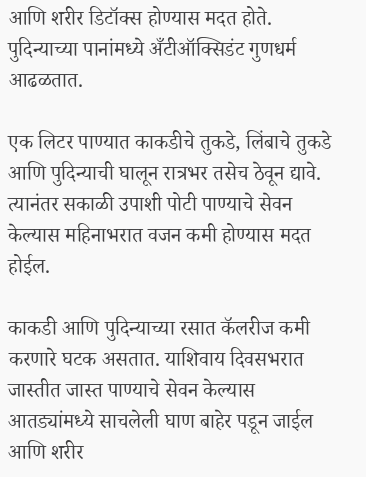आणि शरीर डिटॉक्स होण्यास मदत होते. पुदिन्याच्या पानांमध्ये अँटीऑक्सिडंट गुणधर्म आढळतात.

एक लिटर पाण्यात काकडीचे तुकडे, लिंबाचे तुकडे आणि पुदिन्याची घालून रात्रभर तसेच ठेवून द्यावे. त्यानंतर सकाळी उपाशी पोटी पाण्याचे सेवन केल्यास महिनाभरात वजन कमी होण्यास मदत होईल.

काकडी आणि पुदिन्याच्या रसात कॅलरीज कमी करणारे घटक असतात. याशिवाय दिवसभरात जास्तीत जास्त पाण्याचे सेवन केल्यास आतड्यांमध्ये साचलेली घाण बाहेर पडून जाईल आणि शरीर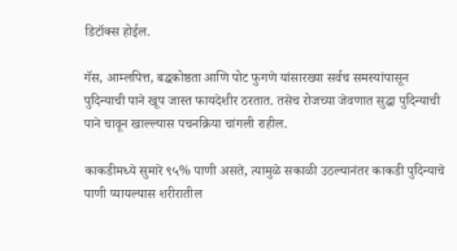डिटॉक्स होईल.

गॅस, आम्लपित्त, बद्धकोष्ठता आणि पोट फुगणे यांसारख्या सर्वच समस्यांपासून पुदिन्याची पाने खूप जास्त फायदेशीर ठरतात. तसेच रोजच्या जेवणात सुद्धा पुदिन्याची पाने चावून खाल्ल्यास पचनक्रिया चांगली राहील.

काकडीमध्ये सुमारे ९५% पाणी असते, त्यामुळे सकाळी उठल्यानंतर काकडी पुदिन्याचे पाणी प्यायल्यास शरीरातील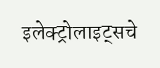इलेक्ट्रोलाइट्सचे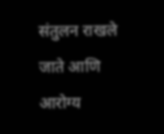संतुलन राखले जाते आणि आरोग्य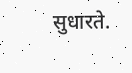सुधारते.